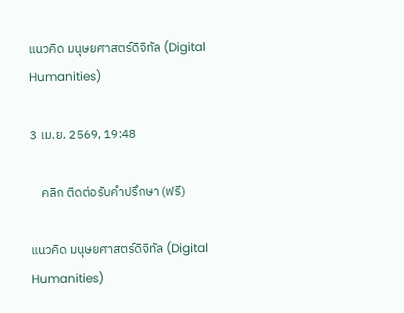แนวคิด มนุษยศาสตร์ดิจิทัล (Digital Humanities)

3 เม.ย. 2569, 19:48

    คลิก ติดต่อรับคำปรึกษา (ฟรี)

แนวคิด มนุษยศาสตร์ดิจิทัล (Digital Humanities)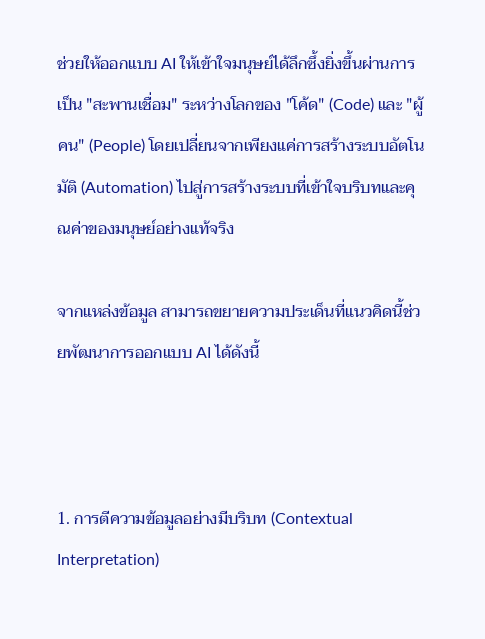ช่วยให้ออกแบบ AI ให้เข้าใจมนุษย์ได้ลึกซึ้งยิ่งขึ้นผ่านการเป็น "สะพานเชื่อม" ระหว่างโลกของ "โค้ด" (Code) และ "ผู้คน" (People) โดยเปลี่ยนจากเพียงแค่การสร้างระบบอัตโนมัติ (Automation) ไปสู่การสร้างระบบที่เข้าใจบริบทและคุณค่าของมนุษย์อย่างแท้จริง

จากแหล่งข้อมูล สามารถขยายความประเด็นที่แนวคิดนี้ช่วยพัฒนาการออกแบบ AI ได้ดังนี้



1. การตีความข้อมูลอย่างมีบริบท (Contextual Interpretation)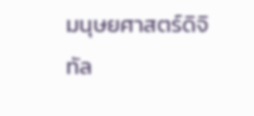มนุษยศาสตร์ดิจิทัล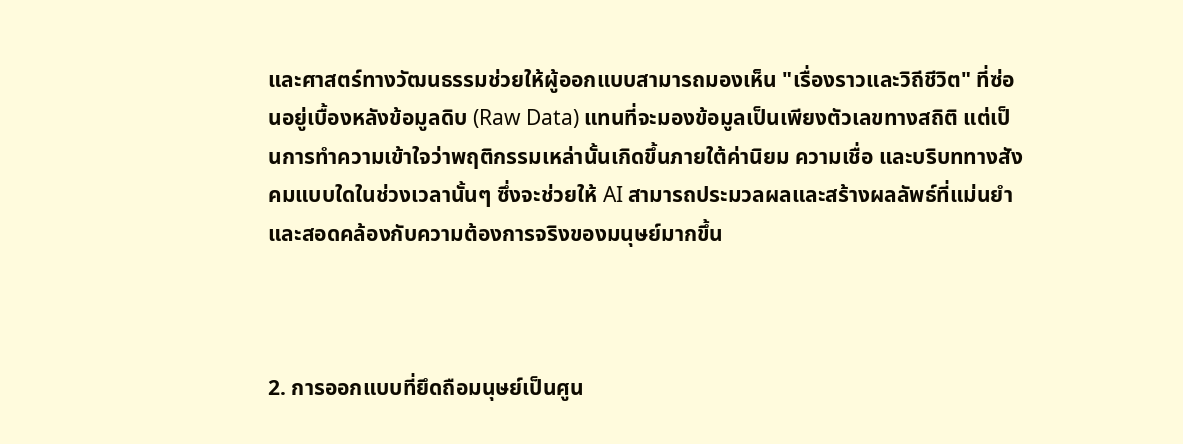และศาสตร์ทางวัฒนธรรมช่วยให้ผู้ออกแบบสามารถมองเห็น "เรื่องราวและวิถีชีวิต" ที่ซ่อนอยู่เบื้องหลังข้อมูลดิบ (Raw Data) แทนที่จะมองข้อมูลเป็นเพียงตัวเลขทางสถิติ แต่เป็นการทำความเข้าใจว่าพฤติกรรมเหล่านั้นเกิดขึ้นภายใต้ค่านิยม ความเชื่อ และบริบททางสังคมแบบใดในช่วงเวลานั้นๆ ซึ่งจะช่วยให้ AI สามารถประมวลผลและสร้างผลลัพธ์ที่แม่นยำและสอดคล้องกับความต้องการจริงของมนุษย์มากขึ้น



2. การออกแบบที่ยึดถือมนุษย์เป็นศูน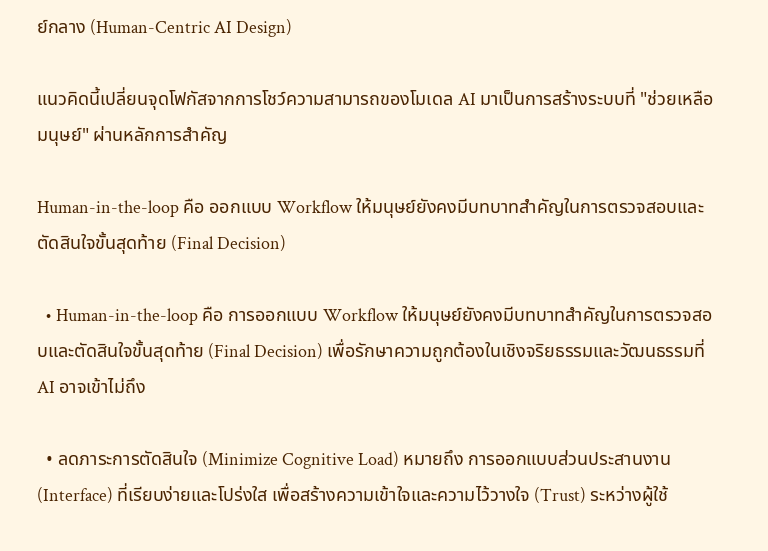ย์กลาง (Human-Centric AI Design)

แนวคิดนี้เปลี่ยนจุดโฟกัสจากการโชว์ความสามารถของโมเดล AI มาเป็นการสร้างระบบที่ "ช่วยเหลือมนุษย์" ผ่านหลักการสำคัญ

Human-in-the-loop คือ ออกแบบ Workflow ให้มนุษย์ยังคงมีบทบาทสำคัญในการตรวจสอบและตัดสินใจขั้นสุดท้าย (Final Decision)

  • Human-in-the-loop คือ การออกแบบ Workflow ให้มนุษย์ยังคงมีบทบาทสำคัญในการตรวจสอบและตัดสินใจขั้นสุดท้าย (Final Decision) เพื่อรักษาความถูกต้องในเชิงจริยธรรมและวัฒนธรรมที่ AI อาจเข้าไม่ถึง

  • ลดภาระการตัดสินใจ (Minimize Cognitive Load) หมายถึง การออกแบบส่วนประสานงาน (Interface) ที่เรียบง่ายและโปร่งใส เพื่อสร้างความเข้าใจและความไว้วางใจ (Trust) ระหว่างผู้ใช้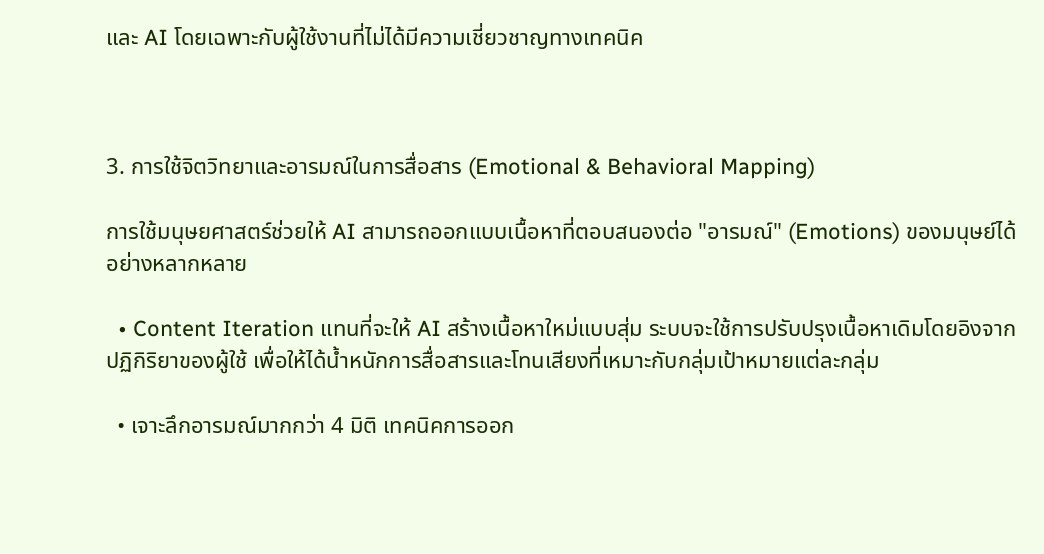และ AI โดยเฉพาะกับผู้ใช้งานที่ไม่ได้มีความเชี่ยวชาญทางเทคนิค



3. การใช้จิตวิทยาและอารมณ์ในการสื่อสาร (Emotional & Behavioral Mapping)

การใช้มนุษยศาสตร์ช่วยให้ AI สามารถออกแบบเนื้อหาที่ตอบสนองต่อ "อารมณ์" (Emotions) ของมนุษย์ได้อย่างหลากหลาย

  • Content Iteration แทนที่จะให้ AI สร้างเนื้อหาใหม่แบบสุ่ม ระบบจะใช้การปรับปรุงเนื้อหาเดิมโดยอิงจากปฏิกิริยาของผู้ใช้ เพื่อให้ได้น้ำหนักการสื่อสารและโทนเสียงที่เหมาะกับกลุ่มเป้าหมายแต่ละกลุ่ม

  • เจาะลึกอารมณ์มากกว่า 4 มิติ เทคนิคการออก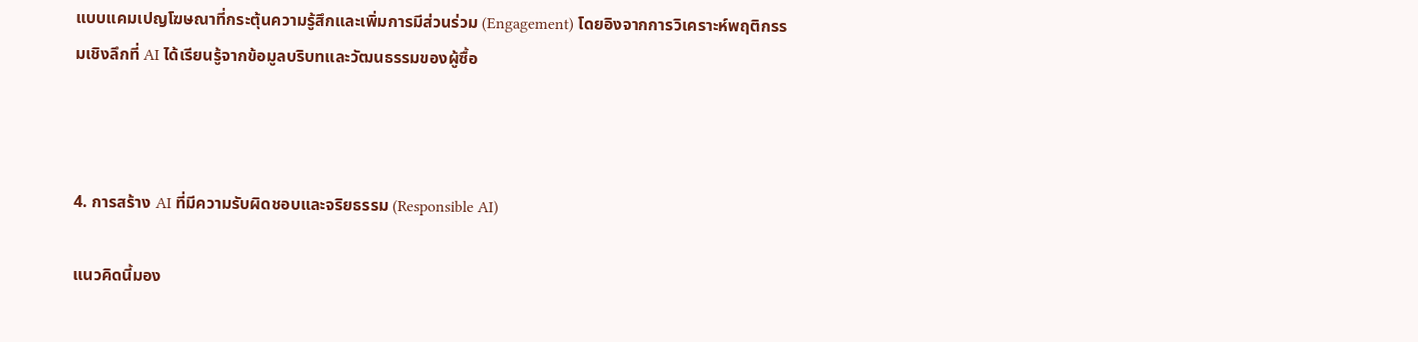แบบแคมเปญโฆษณาที่กระตุ้นความรู้สึกและเพิ่มการมีส่วนร่วม (Engagement) โดยอิงจากการวิเคราะห์พฤติกรรมเชิงลึกที่ AI ได้เรียนรู้จากข้อมูลบริบทและวัฒนธรรมของผู้ซื้อ



4. การสร้าง AI ที่มีความรับผิดชอบและจริยธรรม (Responsible AI)

แนวคิดนี้มอง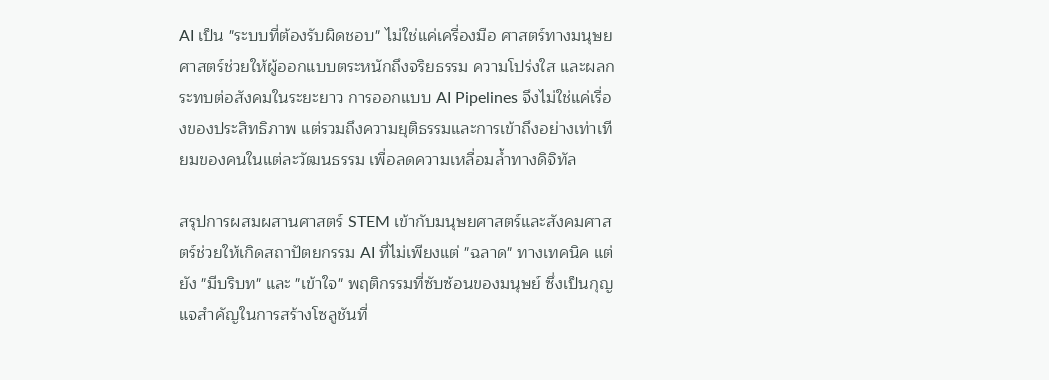AI เป็น "ระบบที่ต้องรับผิดชอบ" ไม่ใช่แค่เครื่องมือ ศาสตร์ทางมนุษยศาสตร์ช่วยให้ผู้ออกแบบตระหนักถึงจริยธรรม ความโปร่งใส และผลกระทบต่อสังคมในระยะยาว การออกแบบ AI Pipelines จึงไม่ใช่แค่เรื่องของประสิทธิภาพ แต่รวมถึงความยุติธรรมและการเข้าถึงอย่างเท่าเทียมของคนในแต่ละวัฒนธรรม เพื่อลดความเหลื่อมล้ำทางดิจิทัล

สรุปการผสมผสานศาสตร์ STEM เข้ากับมนุษยศาสตร์และสังคมศาสตร์ช่วยให้เกิดสถาปัตยกรรม AI ที่ไม่เพียงแต่ "ฉลาด" ทางเทคนิค แต่ยัง "มีบริบท" และ "เข้าใจ" พฤติกรรมที่ซับซ้อนของมนุษย์ ซึ่งเป็นกุญแจสำคัญในการสร้างโซลูชันที่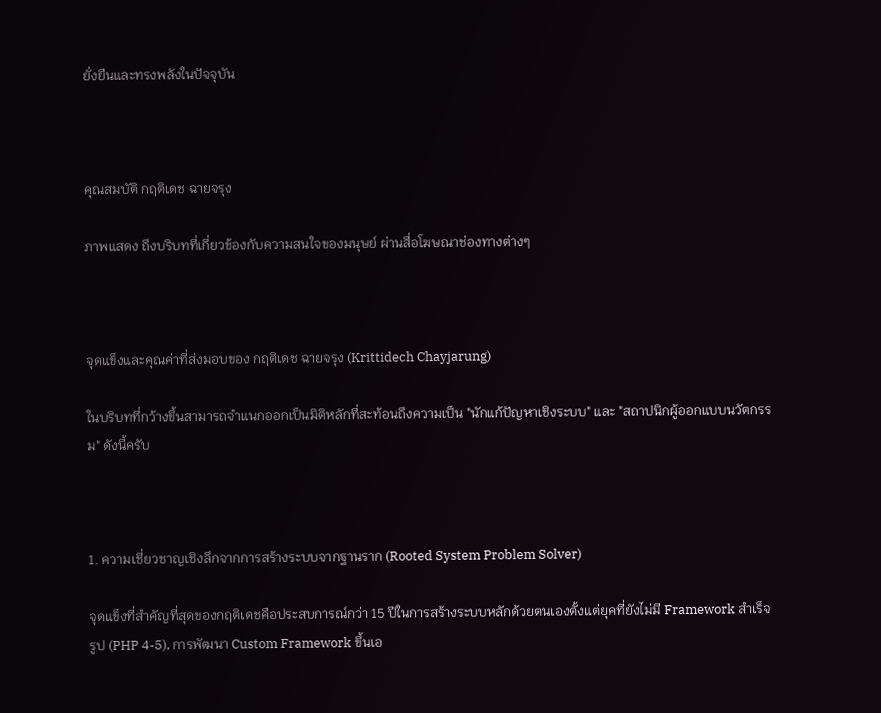ยั่งยืนและทรงพลังในปัจจุบัน



คุณสมบัติ กฤติเดช ฉายจรุง

ภาพแสดง ถึงบริบทที่เกี่ยวข้องกับความสนใจของมนุษย์ ผ่านสื่อโฆษณาช่องทางต่างๆ



จุดแข็งและคุณค่าที่ส่งมอบของ กฤติเดช ฉายจรุง (Krittidech Chayjarung)

ในบริบทที่กว้างขึ้นสามารถจำแนกออกเป็นมิติหลักที่สะท้อนถึงความเป็น "นักแก้ปัญหาเชิงระบบ" และ "สถาปนิกผู้ออกแบบนวัตกรรม" ดังนี้ครับ



1. ความเชี่ยวชาญเชิงลึกจากการสร้างระบบจากฐานราก (Rooted System Problem Solver)

จุดแข็งที่สำคัญที่สุดของกฤติเดชคือประสบการณ์กว่า 15 ปีในการสร้างระบบหลักด้วยตนเองตั้งแต่ยุคที่ยังไม่มี Framework สำเร็จรูป (PHP 4-5), การพัฒนา Custom Framework ขึ้นเอ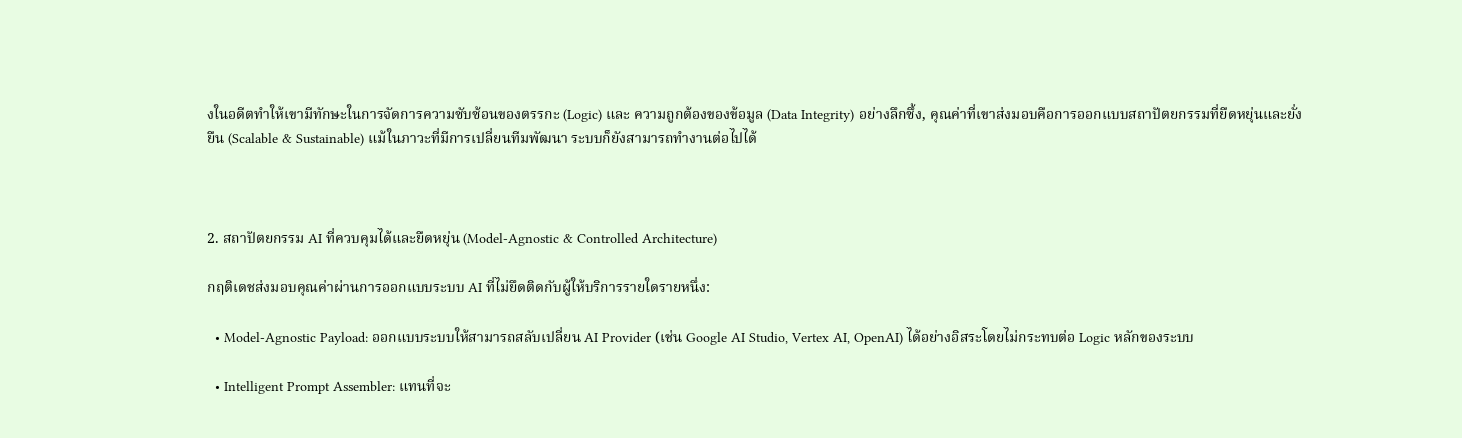งในอดีตทำให้เขามีทักษะในการจัดการความซับซ้อนของตรรกะ (Logic) และ ความถูกต้องของข้อมูล (Data Integrity) อย่างลึกซึ้ง, คุณค่าที่เขาส่งมอบคือการออกแบบสถาปัตยกรรมที่ยืดหยุ่นและยั่งยืน (Scalable & Sustainable) แม้ในภาวะที่มีการเปลี่ยนทีมพัฒนา ระบบก็ยังสามารถทำงานต่อไปได้



2. สถาปัตยกรรม AI ที่ควบคุมได้และยืดหยุ่น (Model-Agnostic & Controlled Architecture)

กฤติเดชส่งมอบคุณค่าผ่านการออกแบบระบบ AI ที่ไม่ยึดติดกับผู้ให้บริการรายใดรายหนึ่ง:

  • Model-Agnostic Payload: ออกแบบระบบให้สามารถสลับเปลี่ยน AI Provider (เช่น Google AI Studio, Vertex AI, OpenAI) ได้อย่างอิสระโดยไม่กระทบต่อ Logic หลักของระบบ

  • Intelligent Prompt Assembler: แทนที่จะ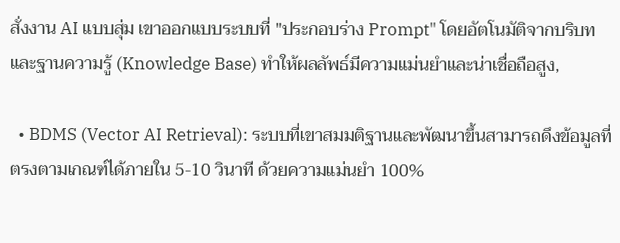สั่งงาน AI แบบสุ่ม เขาออกแบบระบบที่ "ประกอบร่าง Prompt" โดยอัตโนมัติจากบริบทและฐานความรู้ (Knowledge Base) ทำให้ผลลัพธ์มีความแม่นยำและน่าเชื่อถือสูง,

  • BDMS (Vector AI Retrieval): ระบบที่เขาสมมติฐานและพัฒนาขึ้นสามารถดึงข้อมูลที่ตรงตามเกณฑ์ได้ภายใน 5-10 วินาที ด้วยความแม่นยำ 100%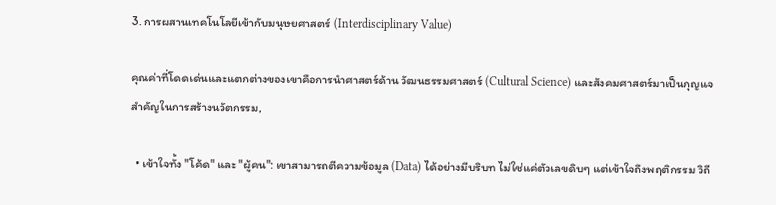3. การผสานเทคโนโลยีเข้ากับมนุษยศาสตร์ (Interdisciplinary Value)

คุณค่าที่โดดเด่นและแตกต่างของเขาคือการนำศาสตร์ด้าน วัฒนธรรมศาสตร์ (Cultural Science) และสังคมศาสตร์มาเป็นกุญแจสำคัญในการสร้างนวัตกรรม,

  • เข้าใจทั้ง "โค้ด" และ "ผู้คน": เขาสามารถตีความข้อมูล (Data) ได้อย่างมีบริบท ไม่ใช่แค่ตัวเลขดิบๆ แต่เข้าใจถึงพฤติกรรม วิถี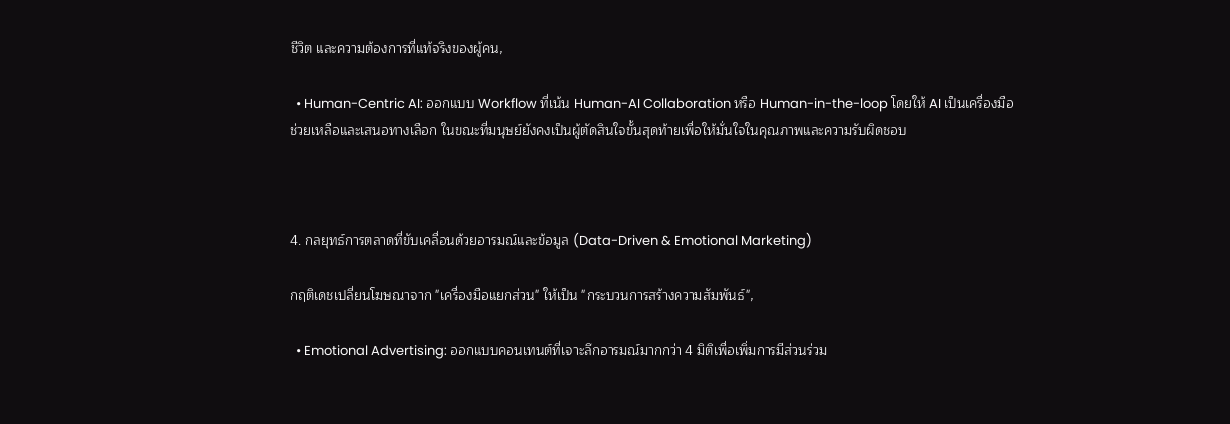ชีวิต และความต้องการที่แท้จริงของผู้คน,

  • Human-Centric AI: ออกแบบ Workflow ที่เน้น Human-AI Collaboration หรือ Human-in-the-loop โดยให้ AI เป็นเครื่องมือช่วยเหลือและเสนอทางเลือก ในขณะที่มนุษย์ยังคงเป็นผู้ตัดสินใจขั้นสุดท้ายเพื่อให้มั่นใจในคุณภาพและความรับผิดชอบ



4. กลยุทธ์การตลาดที่ขับเคลื่อนด้วยอารมณ์และข้อมูล (Data-Driven & Emotional Marketing)

กฤติเดชเปลี่ยนโฆษณาจาก "เครื่องมือแยกส่วน" ให้เป็น "กระบวนการสร้างความสัมพันธ์",

  • Emotional Advertising: ออกแบบคอนเทนต์ที่เจาะลึกอารมณ์มากกว่า 4 มิติเพื่อเพิ่มการมีส่วนร่วม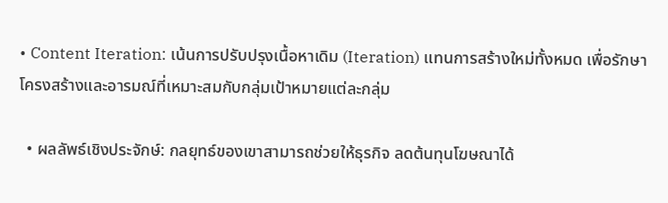• Content Iteration: เน้นการปรับปรุงเนื้อหาเดิม (Iteration) แทนการสร้างใหม่ทั้งหมด เพื่อรักษาโครงสร้างและอารมณ์ที่เหมาะสมกับกลุ่มเป้าหมายแต่ละกลุ่ม

  • ผลลัพธ์เชิงประจักษ์: กลยุทธ์ของเขาสามารถช่วยให้ธุรกิจ ลดต้นทุนโฆษณาได้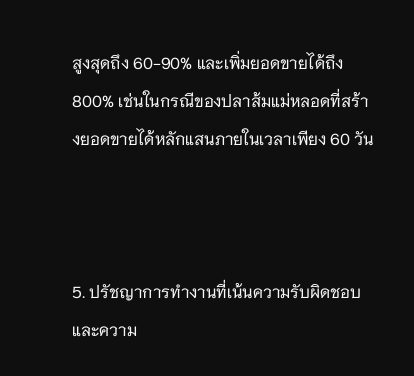สูงสุดถึง 60-90% และเพิ่มยอดขายได้ถึง 800% เช่นในกรณีของปลาส้มแม่หลอดที่สร้างยอดขายได้หลักแสนภายในเวลาเพียง 60 วัน



5. ปรัชญาการทำงานที่เน้นความรับผิดชอบและความ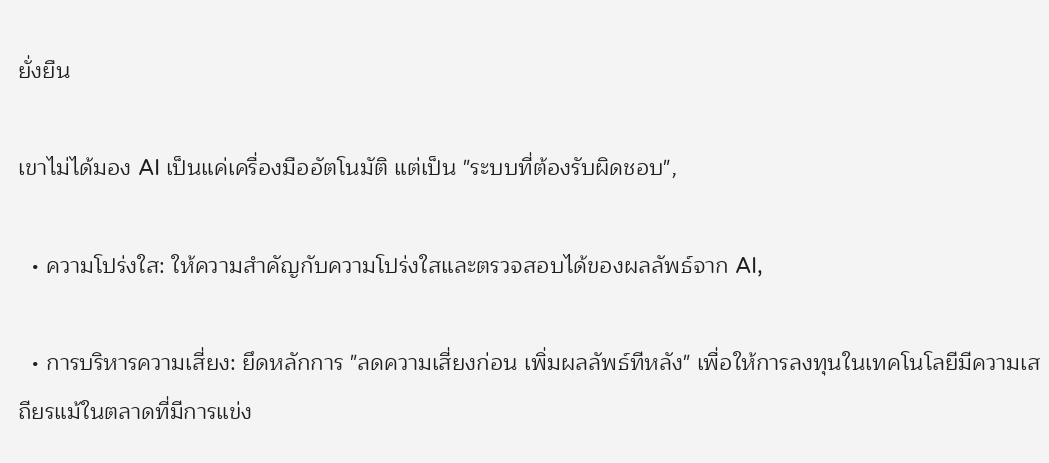ยั่งยืน

เขาไม่ได้มอง AI เป็นแค่เครื่องมืออัตโนมัติ แต่เป็น "ระบบที่ต้องรับผิดชอบ",

  • ความโปร่งใส: ให้ความสำคัญกับความโปร่งใสและตรวจสอบได้ของผลลัพธ์จาก AI,

  • การบริหารความเสี่ยง: ยึดหลักการ "ลดความเสี่ยงก่อน เพิ่มผลลัพธ์ทีหลัง" เพื่อให้การลงทุนในเทคโนโลยีมีความเสถียรแม้ในตลาดที่มีการแข่ง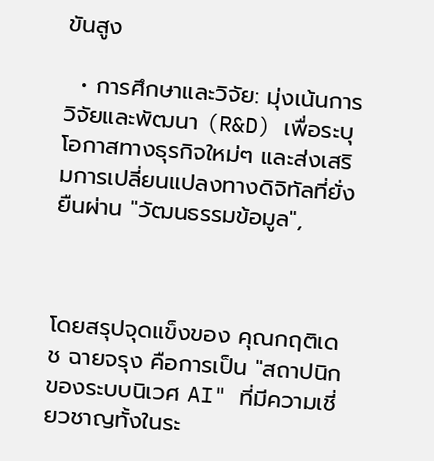ขันสูง

  • การศึกษาและวิจัย: มุ่งเน้นการวิจัยและพัฒนา (R&D) เพื่อระบุโอกาสทางธุรกิจใหม่ๆ และส่งเสริมการเปลี่ยนแปลงทางดิจิทัลที่ยั่งยืนผ่าน "วัฒนธรรมข้อมูล",



โดยสรุปจุดแข็งของ คุณกฤติเดช ฉายจรุง คือการเป็น "สถาปนิกของระบบนิเวศ AI" ที่มีความเชี่ยวชาญทั้งในระ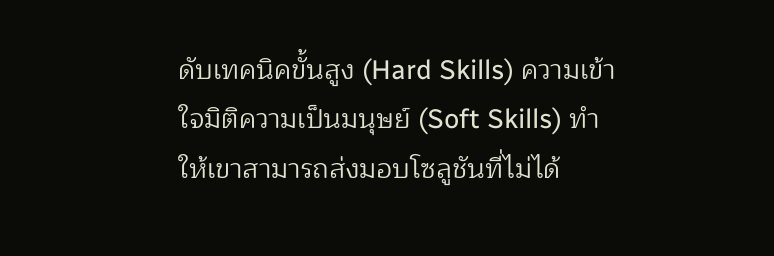ดับเทคนิคขั้นสูง (Hard Skills) ความเข้าใจมิติความเป็นมนุษย์ (Soft Skills) ทำให้เขาสามารถส่งมอบโซลูชันที่ไม่ได้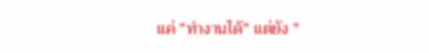แค่ "ทำงานได้" แต่ยัง "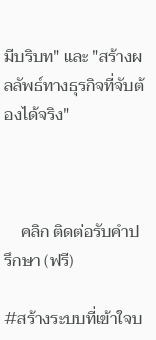มีบริบท" และ "สร้างผลลัพธ์ทางธุรกิจที่จับต้องได้จริง"



    คลิก ติดต่อรับคำปรึกษา (ฟรี)

#สร้างระบบที่เข้าใจบ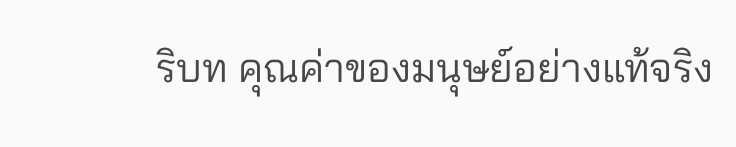ริบท คุณค่าของมนุษย์อย่างแท้จริง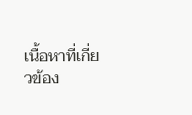เนื้อหาที่เกี่ยวข้อง